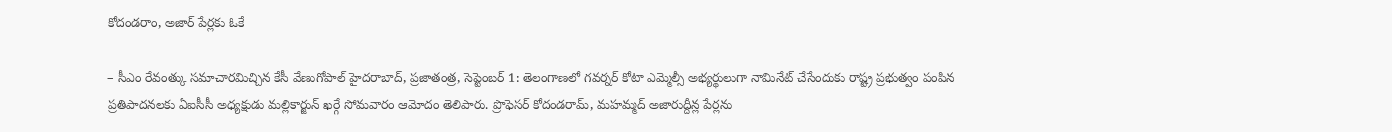కోదండరాం, అజార్ పేర్లకు ఓకే

– సీఎం రేవంత్కు సమాచారమిచ్చిన కేసీ వేణుగోపాల్ హైదరాబాద్, ప్రజాతంత్ర, సెప్టెంబర్ 1: తెలంగాణలో గవర్నర్ కోటా ఎమ్మెల్సీ అభ్యర్థులుగా నామినేట్ చేసేందుకు రాష్ట్ర ప్రభుత్వం పంపిన ప్రతిపాదనలకు ఏఐసీసీ అధ్యక్షుడు మల్లికార్జున్ ఖర్గే సోమవారం ఆమోదం తెలిపారు. ప్రొఫెసర్ కోదండరామ్, మహమ్మద్ అజారుద్దీన్ల పేర్లను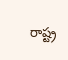రాష్ట్ర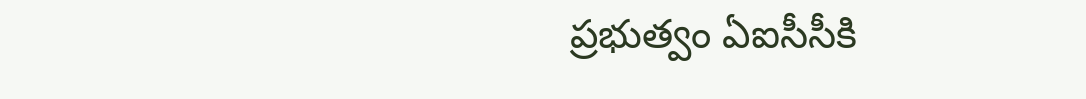ప్రభుత్వం ఏఐసీసీకి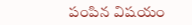పంపిన విషయం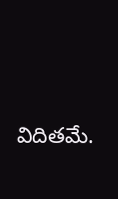విదితమే.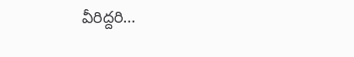వీరిద్దరి…